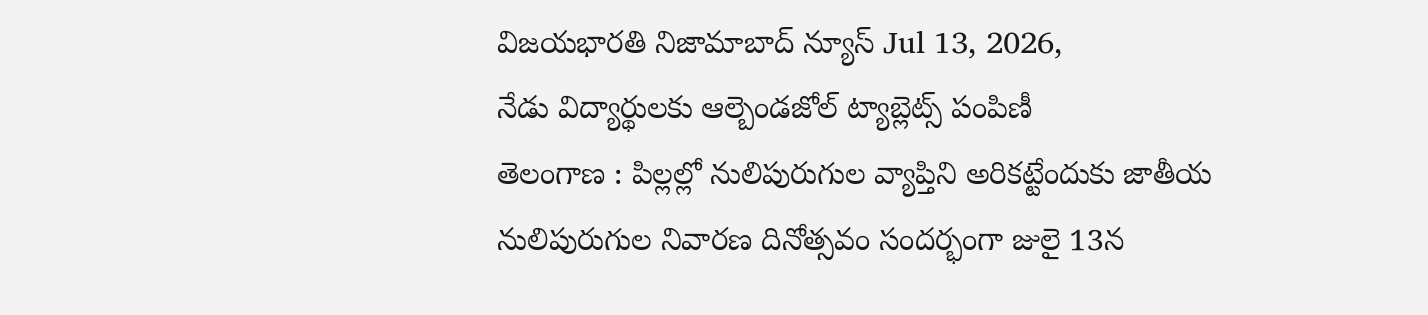విజయభారతి నిజామాబాద్ న్యూస్ Jul 13, 2026,
నేడు విద్యార్థులకు ఆల్బెండజోల్ ట్యాబ్లెట్స్ పంపిణీ
తెలంగాణ : పిల్లల్లో నులిపురుగుల వ్యాప్తిని అరికట్టేందుకు జాతీయ నులిపురుగుల నివారణ దినోత్సవం సందర్భంగా జులై 13న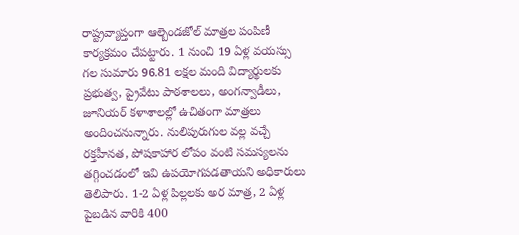రాష్ట్రవ్యాప్తంగా ఆల్బెండజోల్ మాత్రల పంపిణీ కార్యక్రమం చేపట్టారు. 1 నుంచి 19 ఏళ్ల వయస్సు గల సుమారు 96.81 లక్షల మంది విద్యార్థులకు ప్రభుత్వ, ప్రైవేటు పాఠశాలలు, అంగన్వాడీలు, జూనియర్ కళాశాలల్లో ఉచితంగా మాత్రలు అందించనున్నారు. నులిపురుగుల వల్ల వచ్చే రక్తహీనత, పోషకాహార లోపం వంటి సమస్యలను తగ్గించడంలో ఇవి ఉపయోగపడతాయని అధికారులు తెలిపారు. 1-2 ఏళ్ల పిల్లలకు అర మాత్ర, 2 ఏళ్ల పైబడిన వారికి 400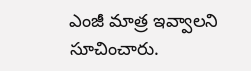ఎంజీ మాత్ర ఇవ్వాలని సూచించారు.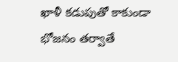ఖాళీ కడుపుతో కాకుండా భోజనం తర్వాతే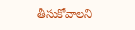తీసుకోవాలని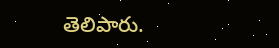తెలిపారు.